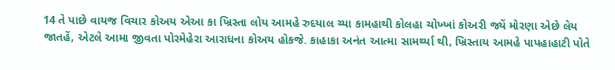14 તે પાછે વાયજ વિચાર કોઅય એઆ કા ખ્રિસ્તા લોય આમહે રુદયાલ ચ્યા કામહાથી કોલહા ચોખ્ખાં કોઅરી જ્યેં મોરણા એછે લેય જાતહેં, એટલે આમા જીવતા પોરમેહેરા આરાધના કોઅય હોકજે. કાહાકા અનંત આત્મા સામર્થ્યા થી, ખ્રિસ્તાય આમહે પાપહાહાટી પોતે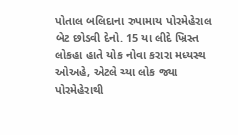પોતાલ બલિદાના રુપામાય પોરમેહેરાલ બેટ છોડવી દેનો. 15 યા લીદે ખ્રિસ્ત લોકહા હાતે યોક નોવા કરારા મધ્યસ્થ ઓઅહે, એટલે ચ્યા લોક જ્યા પોરમેહેરાથી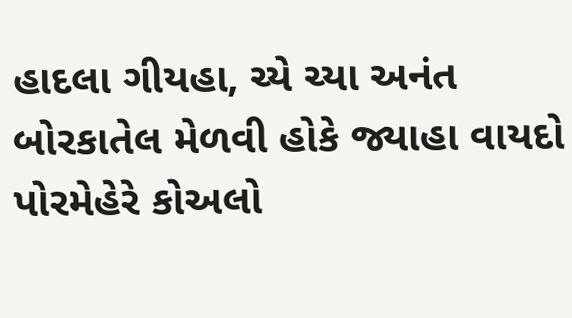હાદલા ગીયહા, ચ્યે ચ્યા અનંત બોરકાતેલ મેળવી હોકે જ્યાહા વાયદો પોરમેહેરે કોઅલો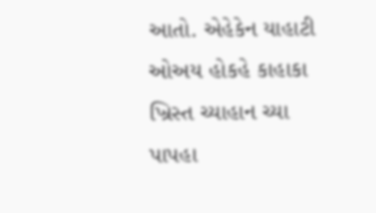આતો. એહેકેન યાહાટી ઓઅય હોકહે કાહાકા ખ્રિસ્ત ચ્યાહાન ચ્યા પાપહા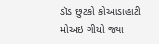ડૉડ છુટકો કોઆડાહાટી મોઅઇ ગીયો જ્યા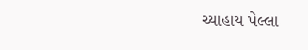ચ્યાહાય પેલ્લા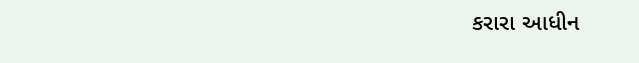કરારા આધીન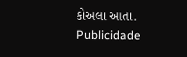કોઅલા આતા.
Publicidade